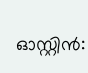ഓസ്റ്റിൻ: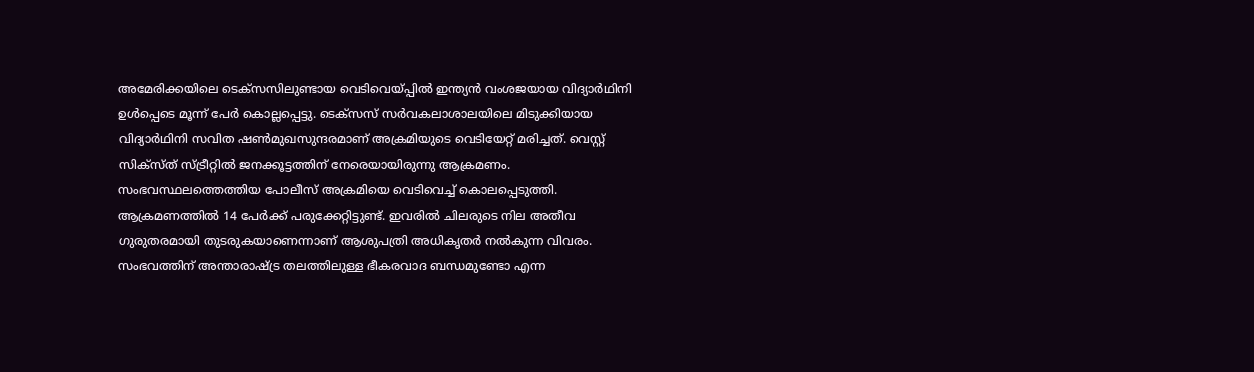അമേരിക്കയിലെ ടെക്സസിലുണ്ടായ വെടിവെയ്പ്പിൽ ഇന്ത്യൻ വംശജയായ വിദ്യാർഥിനി ഉൾപ്പെടെ മൂന്ന് പേർ കൊല്ലപ്പെട്ടു. ടെക്സസ് സർവകലാശാലയിലെ മിടുക്കിയായ വിദ്യാർഥിനി സവിത ഷൺമുഖസുന്ദരമാണ് അക്രമിയുടെ വെടിയേറ്റ് മരിച്ചത്. വെസ്റ്റ് സിക്സ്ത് സ്ട്രീറ്റിൽ ജനക്കൂട്ടത്തിന് നേരെയായിരുന്നു ആക്രമണം. സംഭവസ്ഥലത്തെത്തിയ പോലീസ് അക്രമിയെ വെടിവെച്ച് കൊലപ്പെടുത്തി. ആക്രമണത്തിൽ 14 പേർക്ക് പരുക്കേറ്റിട്ടുണ്ട്. ഇവരിൽ ചിലരുടെ നില അതീവ ഗുരുതരമായി തുടരുകയാണെന്നാണ് ആശുപത്രി അധികൃതർ നൽകുന്ന വിവരം.
സംഭവത്തിന് അന്താരാഷ്ട്ര തലത്തിലുള്ള ഭീകരവാദ ബന്ധമുണ്ടോ എന്ന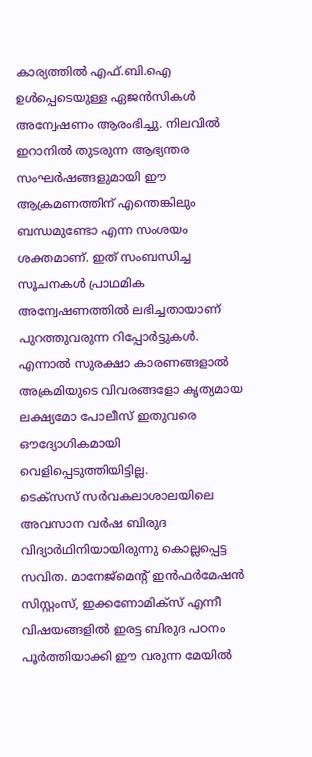കാര്യത്തിൽ എഫ്.ബി.ഐ ഉൾപ്പെടെയുള്ള ഏജൻസികൾ അന്വേഷണം ആരംഭിച്ചു. നിലവിൽ ഇറാനിൽ തുടരുന്ന ആഭ്യന്തര സംഘർഷങ്ങളുമായി ഈ ആക്രമണത്തിന് എന്തെങ്കിലും ബന്ധമുണ്ടോ എന്ന സംശയം ശക്തമാണ്. ഇത് സംബന്ധിച്ച സൂചനകൾ പ്രാഥമിക അന്വേഷണത്തിൽ ലഭിച്ചതായാണ് പുറത്തുവരുന്ന റിപ്പോർട്ടുകൾ. എന്നാൽ സുരക്ഷാ കാരണങ്ങളാൽ അക്രമിയുടെ വിവരങ്ങളോ കൃത്യമായ ലക്ഷ്യമോ പോലീസ് ഇതുവരെ ഔദ്യോഗികമായി വെളിപ്പെടുത്തിയിട്ടില്ല.
ടെക്സസ് സർവകലാശാലയിലെ അവസാന വർഷ ബിരുദ വിദ്യാർഥിനിയായിരുന്നു കൊല്ലപ്പെട്ട സവിത. മാനേജ്മെന്റ് ഇൻഫർമേഷൻ സിസ്റ്റംസ്, ഇക്കണോമിക്സ് എന്നീ വിഷയങ്ങളിൽ ഇരട്ട ബിരുദ പഠനം പൂർത്തിയാക്കി ഈ വരുന്ന മേയിൽ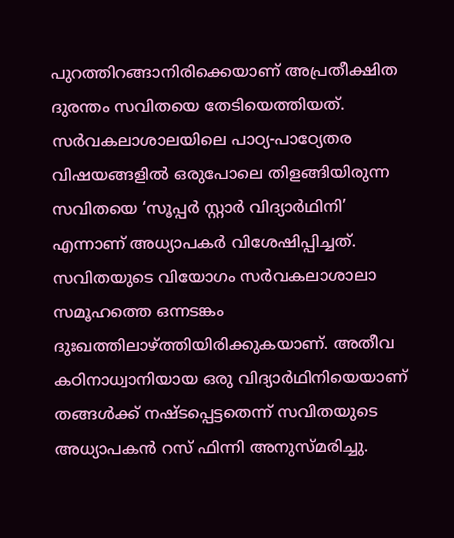പുറത്തിറങ്ങാനിരിക്കെയാണ് അപ്രതീക്ഷിത ദുരന്തം സവിതയെ തേടിയെത്തിയത്. സർവകലാശാലയിലെ പാഠ്യ-പാഠ്യേതര വിഷയങ്ങളിൽ ഒരുപോലെ തിളങ്ങിയിരുന്ന സവിതയെ ‘സൂപ്പർ സ്റ്റാർ വിദ്യാർഥിനി’ എന്നാണ് അധ്യാപകർ വിശേഷിപ്പിച്ചത്.
സവിതയുടെ വിയോഗം സർവകലാശാലാ സമൂഹത്തെ ഒന്നടങ്കം ദുഃഖത്തിലാഴ്ത്തിയിരിക്കുകയാണ്. അതീവ കഠിനാധ്വാനിയായ ഒരു വിദ്യാർഥിനിയെയാണ് തങ്ങൾക്ക് നഷ്ടപ്പെട്ടതെന്ന് സവിതയുടെ അധ്യാപകൻ റസ് ഫിന്നി അനുസ്മരിച്ചു.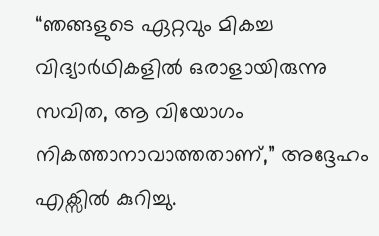“ഞങ്ങളുടെ ഏറ്റവും മികച്ച വിദ്യാർഥികളിൽ ഒരാളായിരുന്നു സവിത, ആ വിയോഗം നികത്താനാവാത്തതാണ്,” അദ്ദേഹം എക്സിൽ കുറിച്ചു.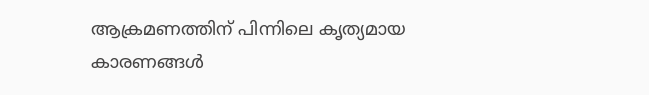ആക്രമണത്തിന് പിന്നിലെ കൃത്യമായ കാരണങ്ങൾ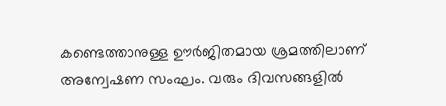കണ്ടെത്താനുള്ള ഊർജിതമായ ശ്രമത്തിലാണ് അന്വേഷണ സംഘം. വരും ദിവസങ്ങളിൽ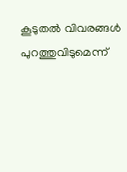കൂടുതൽ വിവരങ്ങൾ പുറത്തുവിടുമെന്ന്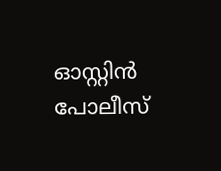ഓസ്റ്റിൻ പോലീസ്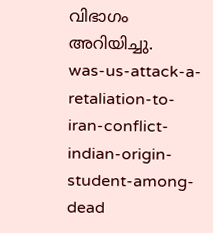വിഭാഗം അറിയിച്ചു.
was-us-attack-a-retaliation-to-iran-conflict-indian-origin-student-among-dead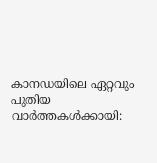കാനഡയിലെ ഏറ്റവും പുതിയ വാർത്തകൾക്കായി: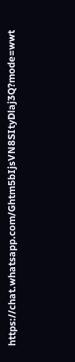https://chat.whatsapp.com/Ghtm5bIjsVN8SItyDlaj3Q?mode=wwt